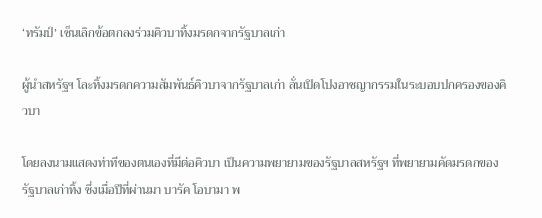‘ทรัมป์’ เซ็นเลิกข้อตกลงร่วมคิวบาทิ้งมรดกจากรัฐบาลเก่า

ผู้นำสหรัฐฯ โละทิ้งมรดกความสัมพันธ์คิวบาจากรัฐบาลเก่า ลั่นเปิดโปงอาชญากรรมในระบอบปกครองของคิวบา

โดยลงนามแสดงท่าทีของตนเองที่มีต่อคิวบา เป็นความพยายามของรัฐบาลสหรัฐฯ ที่พยายามคัดมรดกของ รัฐบาลเก่าทิ้ง ซึ่งเมื่อปีที่ผ่านมา บารัค โอบามา พ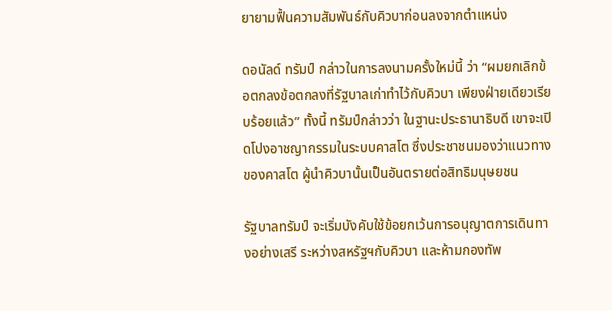ยายามฟื้นความสัมพันธ์กับคิวบาก่อนลงจากตำแหน่ง

ดอนัลด์ ทรัมป์ กล่าวในการลงนามครั้งใหม่นี้ ว่า “ผมยกเลิกข้อตกลงข้อตกลงที่รัฐบาลเก่าทำไว้กับคิวบา เพียงฝ่ายเดียวเรียบร้อยแล้ว” ทั้งนี้ ทรัมป์กล่าวว่า ในฐานะประธานาธิบดี เขาจะเปิดโปงอาชญากรรมในระบบคาสโต ซึ่งประชาชนมองว่าแนวทางของคาสโต ผู้นำคิวบานั้นเป็นอันตรายต่อสิทธิมนุษยชน

รัฐบาลทรัมป์ จะเริ่มบังคับใช้ข้อยกเว้นการอนุญาตการเดินทางอย่างเสรี ระหว่างสหรัฐฯกับคิวบา และห้ามกองทัพ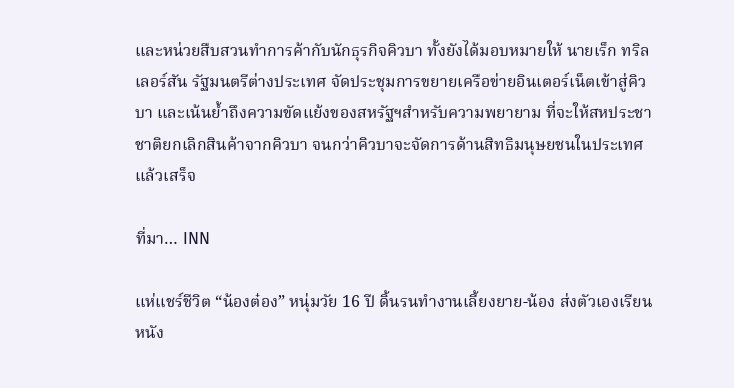และหน่วยสืบสวนทำการค้ากับนักธุรกิจคิวบา ทั้งยังได้มอบหมายให้ นายเร็ก ทริลเลอร์สัน รัฐมนตรีต่างประเทศ จัดประชุมการขยายเครือข่ายอินเตอร์เน็ตเข้าสู่คิวบา และเน้นย้ำถึงความขัดแย้งของสหรัฐฯสำหรับความพยายาม ที่จะให้สหประชาชาติยกเลิกสินค้าจากคิวบา จนกว่าคิวบาจะจัดการด้านสิทธิมนุษยชนในประเทศแล้วเสร็จ

ที่มา… INN

แห่แชร์ชีวิต “น้องต๋อง” หนุ่มวัย 16 ปี ดิ้นรนทำงานเลี้ยงยาย-น้อง ส่งตัวเองเรียนหนัง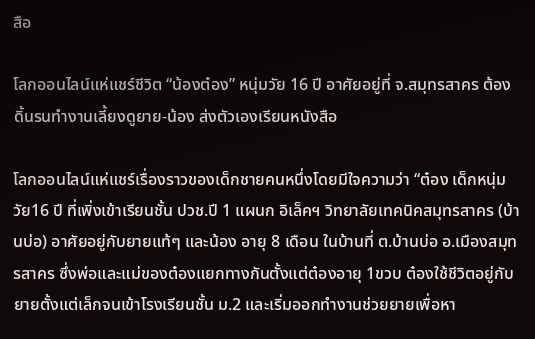สือ

โลกออนไลน์แห่แชร์ชีวิต “น้องต๋อง” หนุ่มวัย 16 ปี อาศัยอยู่ที่ จ.สมุทรสาคร ต้องดิ้นรนทำงานเลี้ยงดูยาย-น้อง ส่งตัวเองเรียนหนังสือ

โลกออนไลน์แห่แชร์เรื่องราวของเด็กชายคนหนึ่งโดยมีใจความว่า “ต๋อง เด็กหนุ่มวัย16 ปี ที่เพิ่งเข้าเรียนชั้น ปวช.ปี 1 แผนก อิเล็คฯ วิทยาลัยเทคนิคสมุทรสาคร (บ้านบ่อ) อาศัยอยู่กับยายแท้ๆ และน้อง อายุ 8 เดือน ในบ้านที่ ต.บ้านบ่อ อ.เมืองสมุทรสาคร ซึ่งพ่อและแม่ของต๋องแยกทางกันตั้งแต่ต๋องอายุ 1ขวบ ต๋องใช้ชีวิตอยู่กับยายตั้งแต่เล็กจนเข้าโรงเรียนชั้น ม.2 และเริ่มออกทำงานช่วยยายเพื่อหา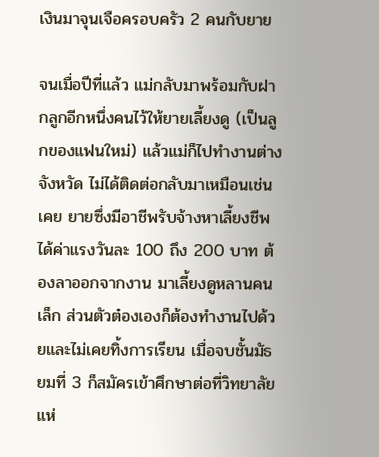เงินมาจุนเจือครอบครัว 2 คนกับยาย

จนเมื่อปีที่แล้ว แม่กลับมาพร้อมกับฝากลูกอีกหนึ่งคนไว้ให้ยายเลี้ยงดู (เป็นลูกของแฟนใหม่) แล้วแม่ก็ไปทำงานต่างจังหวัด ไม่ได้ติดต่อกลับมาเหมือนเช่นเคย ยายซึ่งมีอาชีพรับจ้างหาเลี้ยงชีพ ได้ค่าแรงวันละ 100 ถึง 200 บาท ต้องลาออกจากงาน มาเลี้ยงดูหลานคนเล็ก ส่วนตัวต๋องเองก็ต้องทำงานไปด้วยและไม่เคยทิ้งการเรียน เมื่อจบชั้นมัธยมที่ 3 ก็สมัครเข้าศึกษาต่อที่วิทยาลัยแห่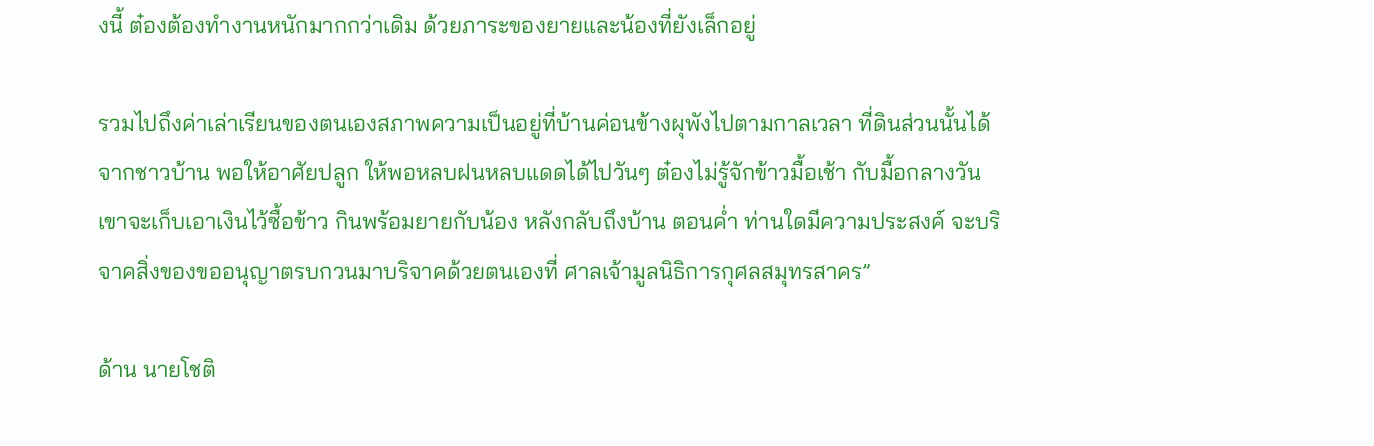งนี้ ต๋องต้องทำงานหนักมากกว่าเดิม ด้วยภาระของยายและน้องที่ยังเล็กอยู่

รวมไปถึงค่าเล่าเรียนของตนเองสภาพความเป็นอยู่ที่บ้านค่อนข้างผุพังไปตามกาลเวลา ที่ดินส่วนนั้นได้จากชาวบ้าน พอให้อาศัยปลูก ให้พอหลบฝนหลบแดดได้ไปวันๆ ต๋องไม่รู้จักข้าวมื้อเช้า กับมื้อกลางวัน เขาจะเก็บเอาเงินไว้ซื้อข้าว กินพร้อมยายกับน้อง หลังกลับถึงบ้าน ตอนค่ำ ท่านใดมีความประสงค์ จะบริจาคสิ่งของขออนุญาตรบกวนมาบริจาคด้วยตนเองที่ ศาลเจ้ามูลนิธิการกุศลสมุทรสาคร”

ด้าน นายโชติ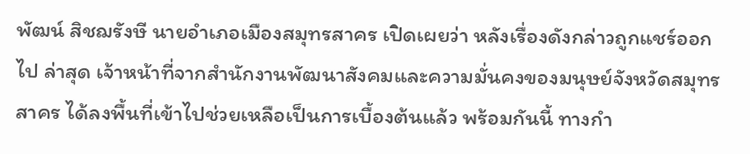พัฒน์ สิชฌรังษี นายอำเภอเมืองสมุทรสาคร เปิดเผยว่า หลังเรื่องดังกล่าวถูกแชร์ออกไป ล่าสุด เจ้าหน้าที่จากสำนักงานพัฒนาสังคมและความมั่นคงของมนุษย์จังหวัดสมุทรสาคร ได้ลงพื้นที่เข้าไปช่วยเหลือเป็นการเบื้องต้นแล้ว พร้อมกันนี้ ทางกำ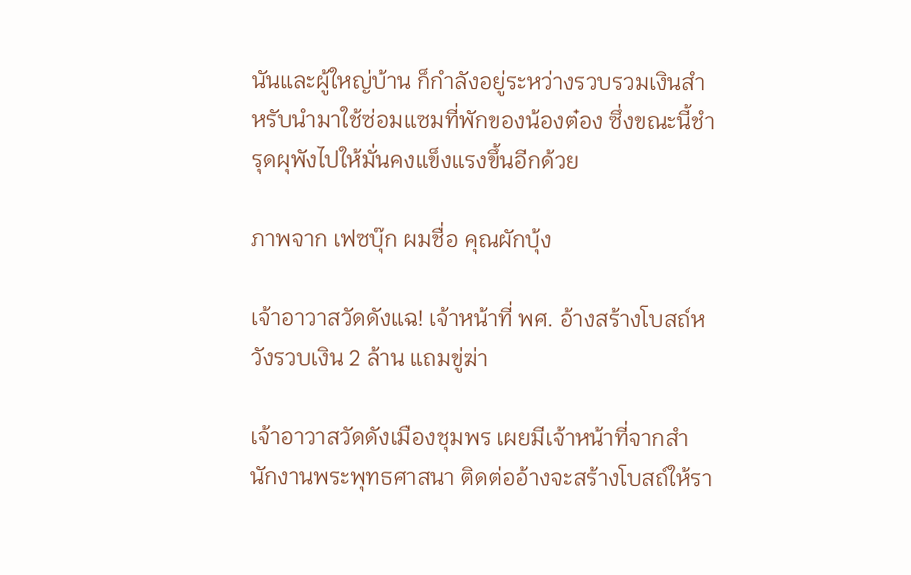นันและผู้ใหญ่บ้าน ก็กำลังอยู่ระหว่างรวบรวมเงินสำหรับนำมาใช้ซ่อมแซมที่พักของน้องต๋อง ซึ่งขณะนี้ชำรุดผุพังไปให้มั่นคงแข็งแรงขึ้นอีกด้วย

ภาพจาก เฟซบุ๊ก ผมชื่อ คุณผักบุ้ง

เจ้าอาวาสวัดดังแฉ! เจ้าหน้าที่ พศ. อ้างสร้างโบสถ์หวังรวบเงิน 2 ล้าน แถมขู่ฆ่า

เจ้าอาวาสวัดดังเมืองชุมพร เผยมีเจ้าหน้าที่จากสำนักงานพระพุทธศาสนา ติดต่ออ้างจะสร้างโบสถ์ให้รา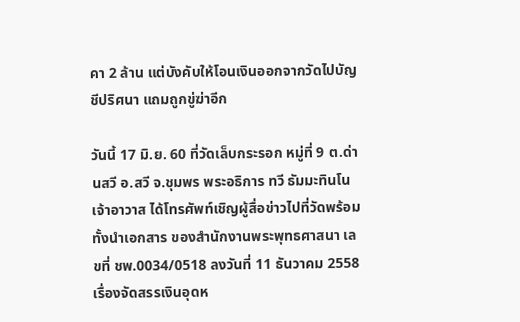คา 2 ล้าน แต่บังคับให้โอนเงินออกจากวัดไปบัญชีปริศนา แถมถูกขู่ฆ่าอีก

วันนี้ 17 มิ.ย. 60 ที่วัดเล็บกระรอก หมู่ที่ 9 ต.ด่านสวี อ.สวี จ.ชุมพร พระอธิการ ทวี ธัมมะทินโน เจ้าอาวาส ได้โทรศัพท์เชิญผู้สื่อข่าวไปที่วัดพร้อมทั้งนำเอกสาร ของสำนักงานพระพุทธศาสนา เลขที่ ชพ.0034/0518 ลงวันที่ 11 ธันวาคม 2558 เรื่องจัดสรรเงินอุดห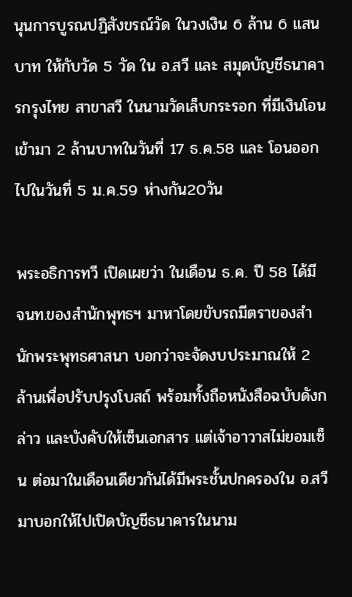นุนการบูรณปฏิสังขรณ์วัด ในวงเงิน 6 ล้าน 6 แสนบาท ให้กับวัด 5 วัด ใน อ.สวี และ สมุดบัญชีธนาคารกรุงไทย สาขาสวี ในนามวัดเล็บกระรอก ที่มีเงินโอนเข้ามา 2 ล้านบาทในวันที่ 17 ธ.ค.58 และ โอนออกไปในวันที่ 5 ม.ค.59 ห่างกัน20วัน

พระอธิการทวี เปิดเผยว่า ในเดือน ธ.ค. ปี 58 ได้มี จนท.ของสำนักพุทธฯ มาหาโดยขับรถมีตราของสำนักพระพุทธศาสนา บอกว่าจะจัดงบประมาณให้ 2 ล้านเพื่อปรับปรุงโบสถ์ พร้อมทั้งถือหนังสือฉบับดังกล่าว และบังคับให้เซ็นเอกสาร แต่เจ้าอาวาสไม่ยอมเซ็น ต่อมาในเดือนเดียวกันได้มีพระชั้นปกครองใน อ.สวี มาบอกให้ไปเปิดบัญชีธนาคารในนาม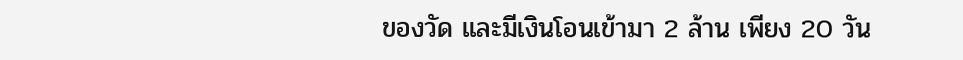ของวัด และมีเงินโอนเข้ามา 2 ล้าน เพียง 20 วัน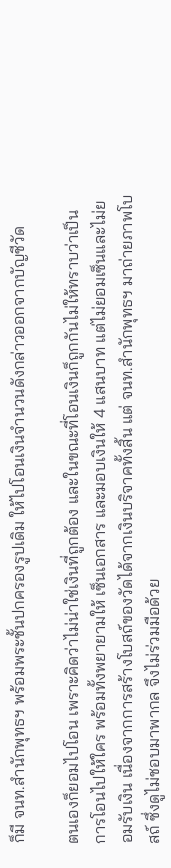ก็มี จนท.สำนักพุทธฯ พร้อมพระชั้นปกครองรูปเดิม ให้ไปโอนเงินจำนวนดังกล่าวออกจากบัญชีวัด

ตนเองก็ยอมไปโอน เพราะคิดว่าไม่น่าใช่เงินที่ถูกต้อง และในขณะที่โอนเงินก็ถูกกันไม่ให้ทราบว่าเป็นการโอนไปให้ใคร พร้อมทั้งพยายามให้ เซ็นเอกสาร และมอบเงินให้ 4 แสนบาท แต่ไม่ยอมเซ็นและไม่ยอมรับเงิน เนื่องจากการสร้างโบสถ์ของวัดได้จากเงินบริจาคทั้งสิ้น แต่ จนท.สำนักพุทธฯ มาถ่ายภาพโบสถ์ ซึ่งดูไม่ชอบมาพากล จึงไม่ร่วมมือด้วย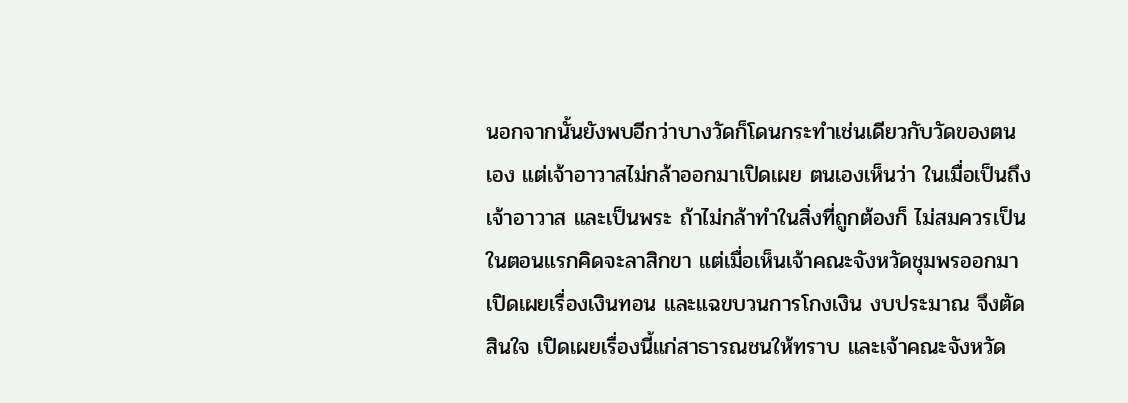นอกจากนั้นยังพบอีกว่าบางวัดก็โดนกระทำเช่นเดียวกับวัดของตนเอง แต่เจ้าอาวาสไม่กล้าออกมาเปิดเผย ตนเองเห็นว่า ในเมื่อเป็นถึงเจ้าอาวาส และเป็นพระ ถ้าไม่กล้าทำในสิ่งที่ถูกต้องก็ ไม่สมควรเป็น ในตอนแรกคิดจะลาสิกขา แต่เมื่อเห็นเจ้าคณะจังหวัดชุมพรออกมาเปิดเผยเรื่องเงินทอน และแฉขบวนการโกงเงิน งบประมาณ จึงตัดสินใจ เปิดเผยเรื่องนี้แก่สาธารณชนให้ทราบ และเจ้าคณะจังหวัด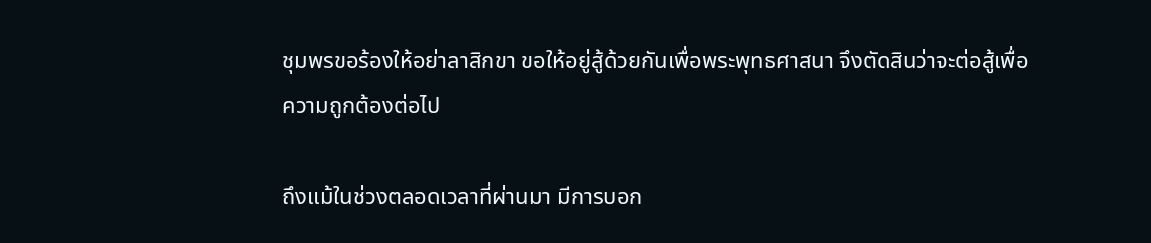ชุมพรขอร้องให้อย่าลาสิกขา ขอให้อยู่สู้ด้วยกันเพื่อพระพุทธศาสนา จึงตัดสินว่าจะต่อสู้เพื่อความถูกต้องต่อไป

ถึงแม้ในช่วงตลอดเวลาที่ผ่านมา มีการบอก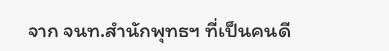จาก จนท.สำนักพุทธฯ ที่เป็นคนดี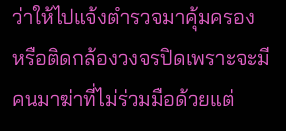ว่าให้ไปแจ้งตำรวจมาคุ้มครอง หรือติดกล้องวงจรปิดเพราะจะมีคนมาฆ่าที่ไม่ร่วมมือด้วยแต่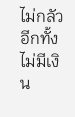ไม่กลัว อีกทั้งไม่มีเงิน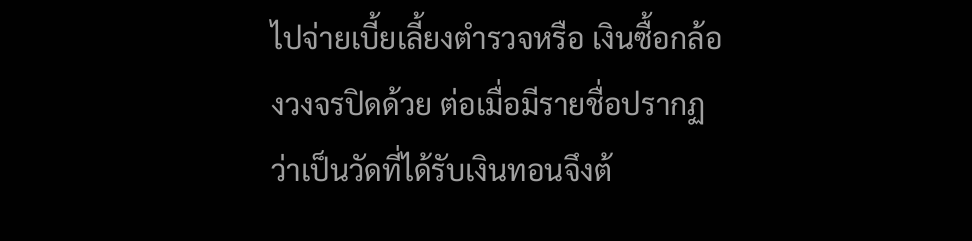ไปจ่ายเบี้ยเลี้ยงตำรวจหรือ เงินซื้อกล้องวงจรปิดด้วย ต่อเมื่อมีรายชื่อปรากฏว่าเป็นวัดที่ได้รับเงินทอนจึงต้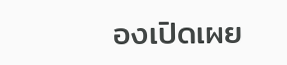องเปิดเผย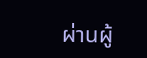ผ่านผู้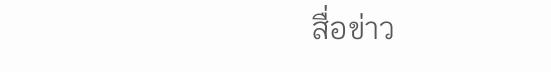สื่อข่าว